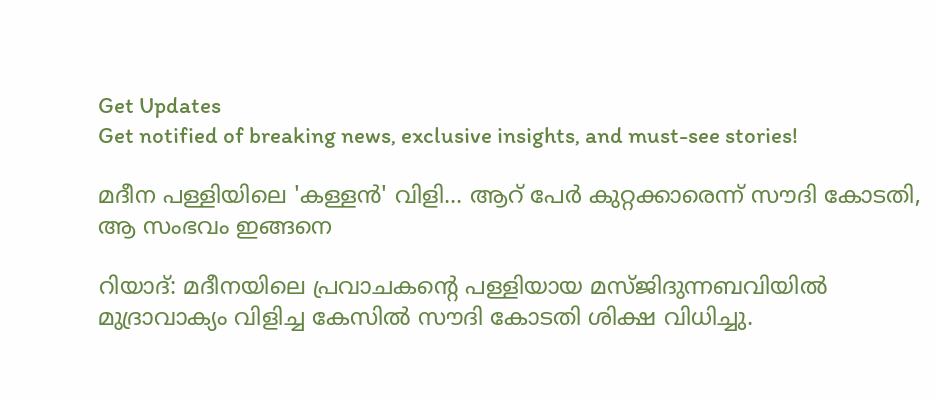Get Updates
Get notified of breaking news, exclusive insights, and must-see stories!

മദീന പള്ളിയിലെ 'കള്ളന്‍' വിളി... ആറ് പേര്‍ കുറ്റക്കാരെന്ന് സൗദി കോടതി, ആ സംഭവം ഇങ്ങനെ

റിയാദ്: മദീനയിലെ പ്രവാചകന്റെ പള്ളിയായ മസ്ജിദുന്നബവിയില്‍ മുദ്രാവാക്യം വിളിച്ച കേസില്‍ സൗദി കോടതി ശിക്ഷ വിധിച്ചു.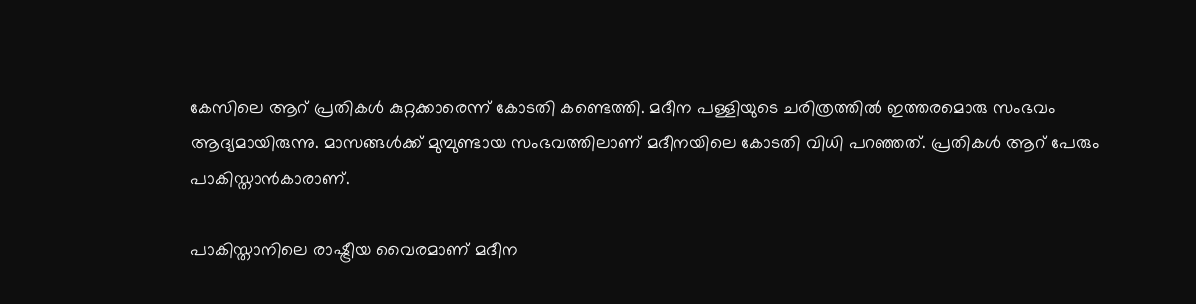കേസിലെ ആറ് പ്രതികള്‍ കുറ്റക്കാരെന്ന് കോടതി കണ്ടെത്തി. മദീന പള്ളിയുടെ ചരിത്രത്തില്‍ ഇത്തരമൊരു സംഭവം ആദ്യമായിരുന്നു. മാസങ്ങള്‍ക്ക് മുമ്പുണ്ടായ സംഭവത്തിലാണ് മദീനയിലെ കോടതി വിധി പറഞ്ഞത്. പ്രതികള്‍ ആറ് പേരും പാകിസ്താന്‍കാരാണ്.

പാകിസ്താനിലെ രാഷ്ട്രീയ വൈരമാണ് മദീന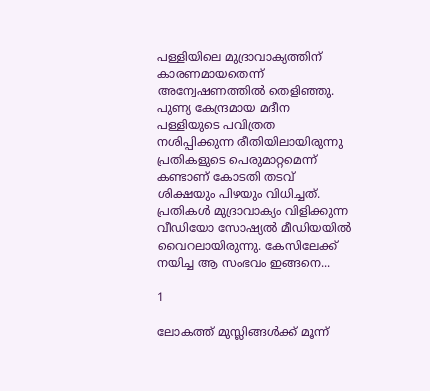പള്ളിയിലെ മുദ്രാവാക്യത്തിന് കാരണമായതെന്ന് അന്വേഷണത്തില്‍ തെളിഞ്ഞു. പുണ്യ കേന്ദ്രമായ മദീന പള്ളിയുടെ പവിത്രത നശിപ്പിക്കുന്ന രീതിയിലായിരുന്നു പ്രതികളുടെ പെരുമാറ്റമെന്ന് കണ്ടാണ് കോടതി തടവ് ശിക്ഷയും പിഴയും വിധിച്ചത്. പ്രതികള്‍ മുദ്രാവാക്യം വിളിക്കുന്ന വീഡിയോ സോഷ്യല്‍ മീഡിയയില്‍ വൈറലായിരുന്നു. കേസിലേക്ക് നയിച്ച ആ സംഭവം ഇങ്ങനെ...

1

ലോകത്ത് മുസ്ലിങ്ങള്‍ക്ക് മൂന്ന്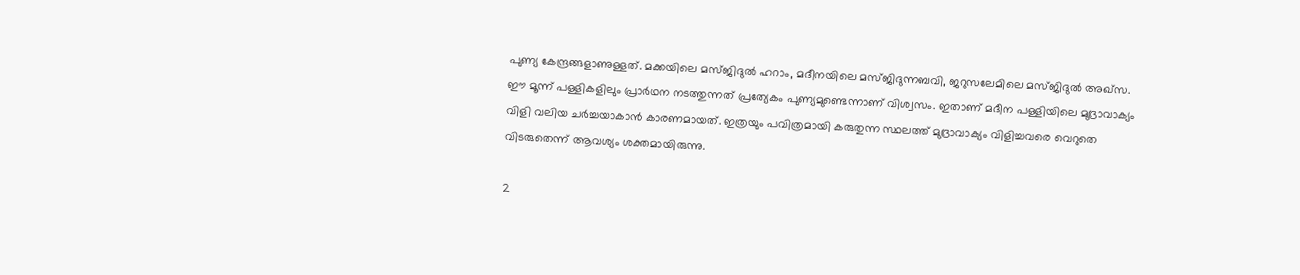പുണ്യ കേന്ദ്രങ്ങളാണുള്ളത്. മക്കയിലെ മസ്ജിദുല്‍ ഹറാം, മദീനയിലെ മസ്ജിദുന്നബവി, ജറുസലേമിലെ മസ്ജിദുല്‍ അഖ്‌സ. ഈ മൂന്ന് പള്ളികളിലും പ്രാര്‍ഥന നടത്തുന്നത് പ്രത്യേകം പുണ്യമുണ്ടെന്നാണ് വിശ്വസം. ഇതാണ് മദീന പള്ളിയിലെ മുദ്രാവാക്യം വിളി വലിയ ചര്‍ച്ചയാകാന്‍ കാരണമായത്. ഇത്രയും പവിത്രമായി കരുതുന്ന സ്ഥലത്ത് മുദ്രാവാക്യം വിളിച്ചവരെ വെറുതെ വിടരുതെന്ന് ആവശ്യം ശക്തമായിരുന്നു.

2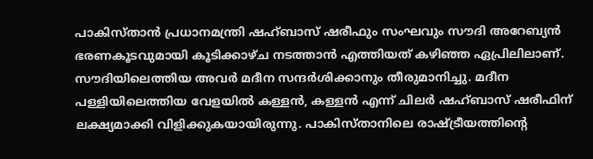പാകിസ്താന്‍ പ്രധാനമന്ത്രി ഷഹ്ബാസ് ഷരീഫും സംഘവും സൗദി അറേബ്യന്‍ ഭരണകൂടവുമായി കൂടിക്കാഴ്ച നടത്താന്‍ എത്തിയത് കഴിഞ്ഞ ഏപ്രിലിലാണ്. സൗദിയിലെത്തിയ അവര്‍ മദീന സന്ദര്‍ശിക്കാനും തീരുമാനിച്ചു. മദീന പള്ളിയിലെത്തിയ വേളയില്‍ കള്ളന്‍, കള്ളന്‍ എന്ന് ചിലര്‍ ഷഹ്ബാസ് ഷരീഫിന് ലക്ഷ്യമാക്കി വിളിക്കുകയായിരുന്നു. പാകിസ്താനിലെ രാഷ്ട്രീയത്തിന്റെ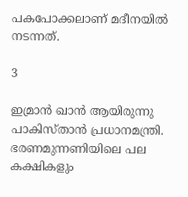പകപോക്കലാണ് മദീനയില്‍ നടന്നത്.

3

ഇമ്രാന്‍ ഖാന്‍ ആയിരുന്നു പാകിസ്താന്‍ പ്രധാനമന്ത്രി. ഭരണമുന്നണിയിലെ പല കക്ഷികളും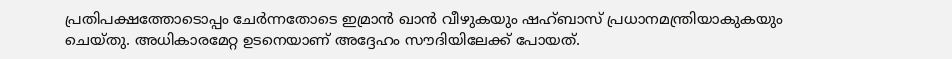പ്രതിപക്ഷത്തോടൊപ്പം ചേര്‍ന്നതോടെ ഇമ്രാന്‍ ഖാന്‍ വീഴുകയും ഷഹ്ബാസ് പ്രധാനമന്ത്രിയാകുകയും ചെയ്തു. അധികാരമേറ്റ ഉടനെയാണ് അദ്ദേഹം സൗദിയിലേക്ക് പോയത്.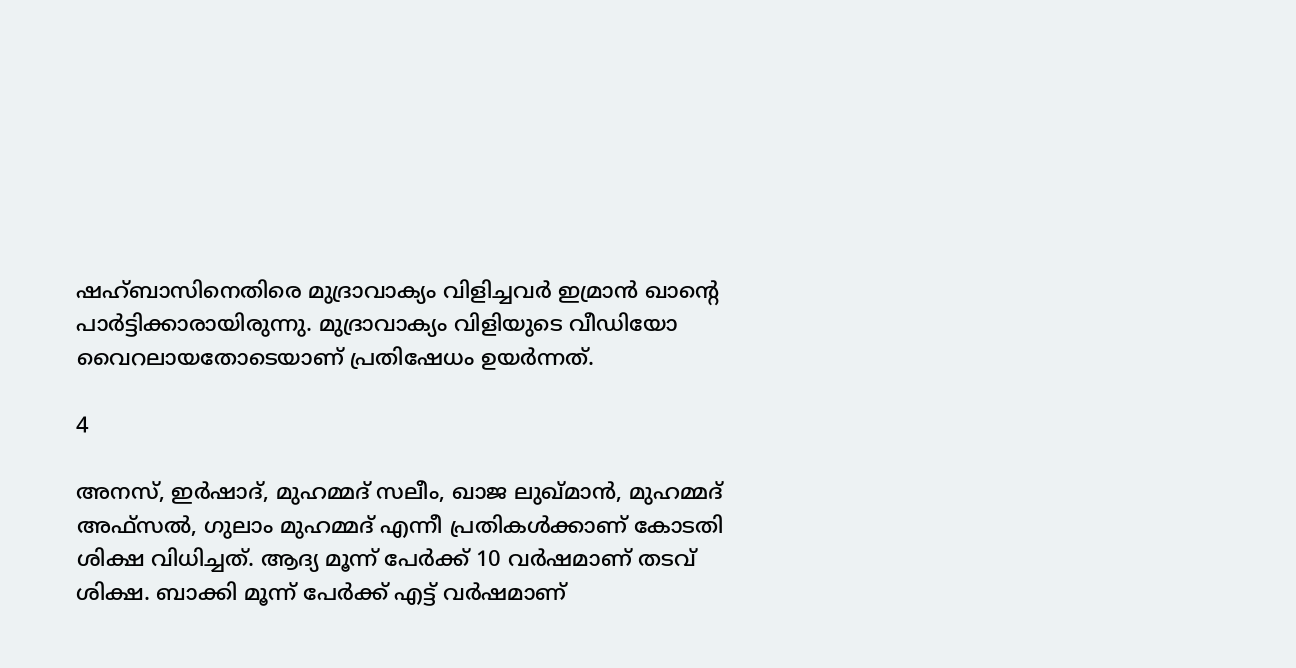ഷഹ്ബാസിനെതിരെ മുദ്രാവാക്യം വിളിച്ചവര്‍ ഇമ്രാന്‍ ഖാന്റെ പാര്‍ട്ടിക്കാരായിരുന്നു. മുദ്രാവാക്യം വിളിയുടെ വീഡിയോ വൈറലായതോടെയാണ് പ്രതിഷേധം ഉയര്‍ന്നത്.

4

അനസ്, ഇര്‍ഷാദ്, മുഹമ്മദ് സലീം, ഖാജ ലുഖ്മാന്‍, മുഹമ്മദ് അഫ്‌സല്‍, ഗുലാം മുഹമ്മദ് എന്നീ പ്രതികള്‍ക്കാണ് കോടതി ശിക്ഷ വിധിച്ചത്. ആദ്യ മൂന്ന് പേര്‍ക്ക് 10 വര്‍ഷമാണ് തടവ് ശിക്ഷ. ബാക്കി മൂന്ന് പേര്‍ക്ക് എട്ട് വര്‍ഷമാണ്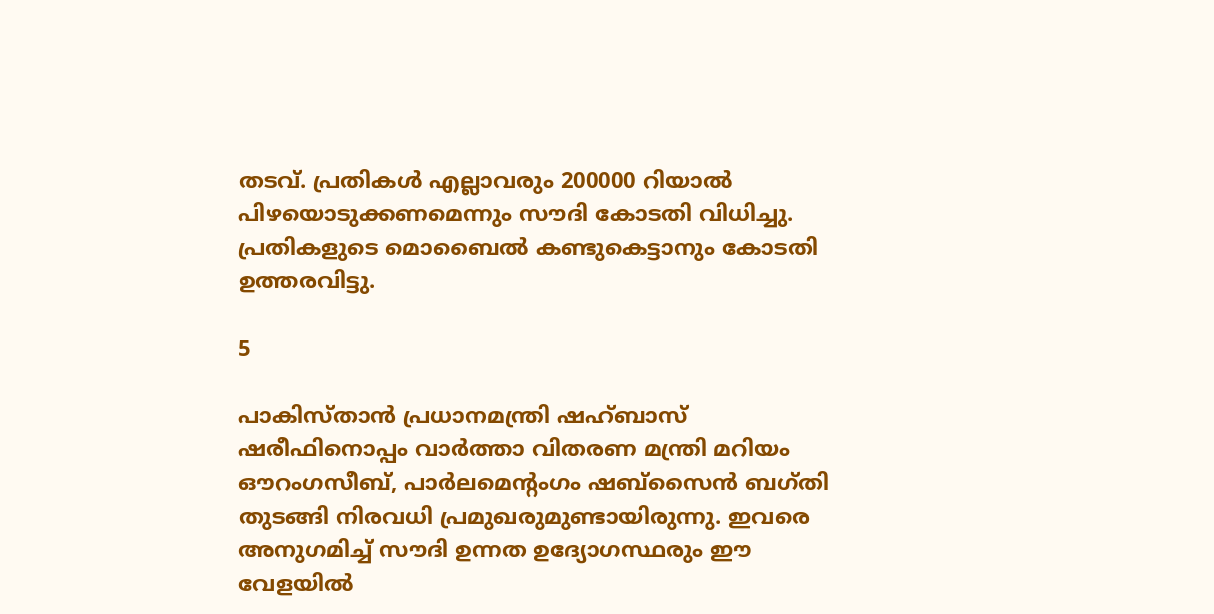തടവ്. പ്രതികള്‍ എല്ലാവരും 200000 റിയാല്‍ പിഴയൊടുക്കണമെന്നും സൗദി കോടതി വിധിച്ചു. പ്രതികളുടെ മൊബൈല്‍ കണ്ടുകെട്ടാനും കോടതി ഉത്തരവിട്ടു.

5

പാകിസ്താന്‍ പ്രധാനമന്ത്രി ഷഹ്ബാസ് ഷരീഫിനൊപ്പം വാര്‍ത്താ വിതരണ മന്ത്രി മറിയം ഔറംഗസീബ്, പാര്‍ലമെന്റംഗം ഷബ്‌സൈന്‍ ബഗ്തി തുടങ്ങി നിരവധി പ്രമുഖരുമുണ്ടായിരുന്നു. ഇവരെ അനുഗമിച്ച് സൗദി ഉന്നത ഉദ്യോഗസ്ഥരും ഈ വേളയില്‍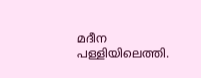മദീന പള്ളിയിലെത്തി.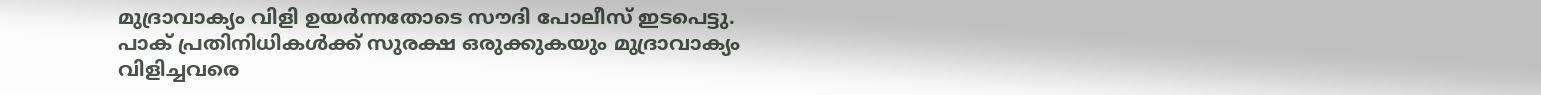മുദ്രാവാക്യം വിളി ഉയര്‍ന്നതോടെ സൗദി പോലീസ് ഇടപെട്ടു. പാക് പ്രതിനിധികള്‍ക്ക് സുരക്ഷ ഒരുക്കുകയും മുദ്രാവാക്യം വിളിച്ചവരെ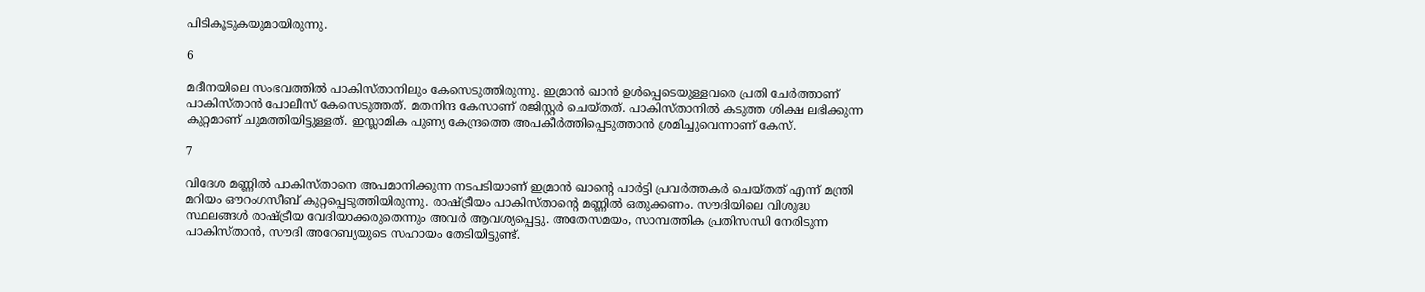പിടികൂടുകയുമായിരുന്നു.

6

മദീനയിലെ സംഭവത്തില്‍ പാകിസ്താനിലും കേസെടുത്തിരുന്നു. ഇമ്രാന്‍ ഖാന്‍ ഉള്‍പ്പെടെയുള്ളവരെ പ്രതി ചേര്‍ത്താണ് പാകിസ്താന്‍ പോലീസ് കേസെടുത്തത്. മതനിന്ദ കേസാണ് രജിസ്റ്റര്‍ ചെയ്തത്. പാകിസ്താനില്‍ കടുത്ത ശിക്ഷ ലഭിക്കുന്ന കുറ്റമാണ് ചുമത്തിയിട്ടുള്ളത്. ഇസ്ലാമിക പുണ്യ കേന്ദ്രത്തെ അപകീര്‍ത്തിപ്പെടുത്താന്‍ ശ്രമിച്ചുവെന്നാണ് കേസ്.

7

വിദേശ മണ്ണില്‍ പാകിസ്താനെ അപമാനിക്കുന്ന നടപടിയാണ് ഇമ്രാന്‍ ഖാന്റെ പാര്‍ട്ടി പ്രവര്‍ത്തകര്‍ ചെയ്തത് എന്ന് മന്ത്രി മറിയം ഔറംഗസീബ് കുറ്റപ്പെടുത്തിയിരുന്നു. രാഷ്ട്രീയം പാകിസ്താന്റെ മണ്ണില്‍ ഒതുക്കണം. സൗദിയിലെ വിശുദ്ധ സ്ഥലങ്ങള്‍ രാഷ്ട്രീയ വേദിയാക്കരുതെന്നും അവര്‍ ആവശ്യപ്പെട്ടു. അതേസമയം, സാമ്പത്തിക പ്രതിസന്ധി നേരിടുന്ന പാകിസ്താന്‍, സൗദി അറേബ്യയുടെ സഹായം തേടിയിട്ടുണ്ട്.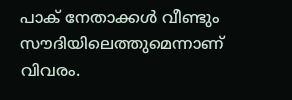പാക് നേതാക്കള്‍ വീണ്ടും സൗദിയിലെത്തുമെന്നാണ് വിവരം.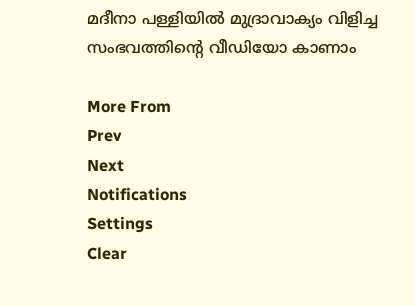മദീനാ പള്ളിയില്‍ മുദ്രാവാക്യം വിളിച്ച സംഭവത്തിന്റെ വീഡിയോ കാണാം

More From
Prev
Next
Notifications
Settings
Clear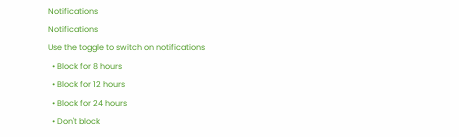Notifications
Notifications
Use the toggle to switch on notifications
  • Block for 8 hours
  • Block for 12 hours
  • Block for 24 hours
  • Don't block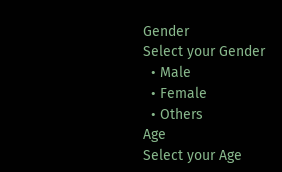Gender
Select your Gender
  • Male
  • Female
  • Others
Age
Select your Age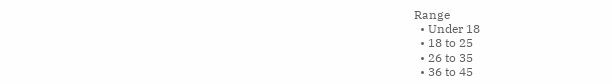Range
  • Under 18
  • 18 to 25
  • 26 to 35
  • 36 to 45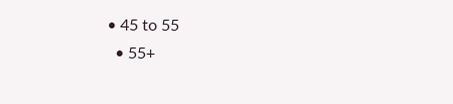• 45 to 55
  • 55+